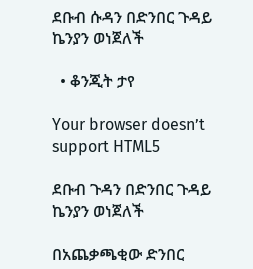ደቡብ ሱዳን በድንበር ጉዳይ ኬንያን ወነጀለች

  • ቆንጂት ታየ

Your browser doesn’t support HTML5

ደቡብ ጉዳን በድንበር ጉዳይ ኬንያን ወነጀለች

በአጨቃጫቂው ድንበር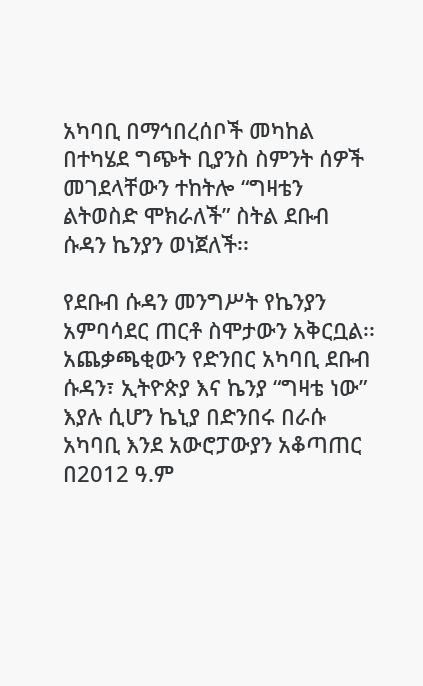አካባቢ በማኅበረሰቦች መካከል በተካሄደ ግጭት ቢያንስ ስምንት ሰዎች መገደላቸውን ተከትሎ “ግዛቴን ልትወስድ ሞክራለች” ስትል ደቡብ ሱዳን ኬንያን ወነጀለች፡፡

የደቡብ ሱዳን መንግሥት የኬንያን አምባሳደር ጠርቶ ስሞታውን አቅርቧል፡፡ አጨቃጫቂውን የድንበር አካባቢ ደቡብ ሱዳን፣ ኢትዮጵያ እና ኬንያ “ግዛቴ ነው” እያሉ ሲሆን ኬኒያ በድንበሩ በራሱ አካባቢ እንደ አውሮፓውያን አቆጣጠር በ2012 ዓ.ም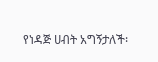የነዳጅ ሀብት አግኝታለች፡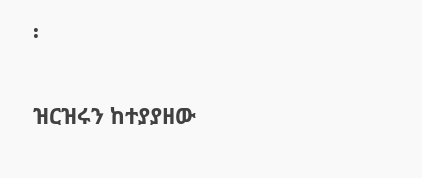፡

ዝርዝሩን ከተያያዘው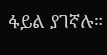ፋይል ያገኛሉ።